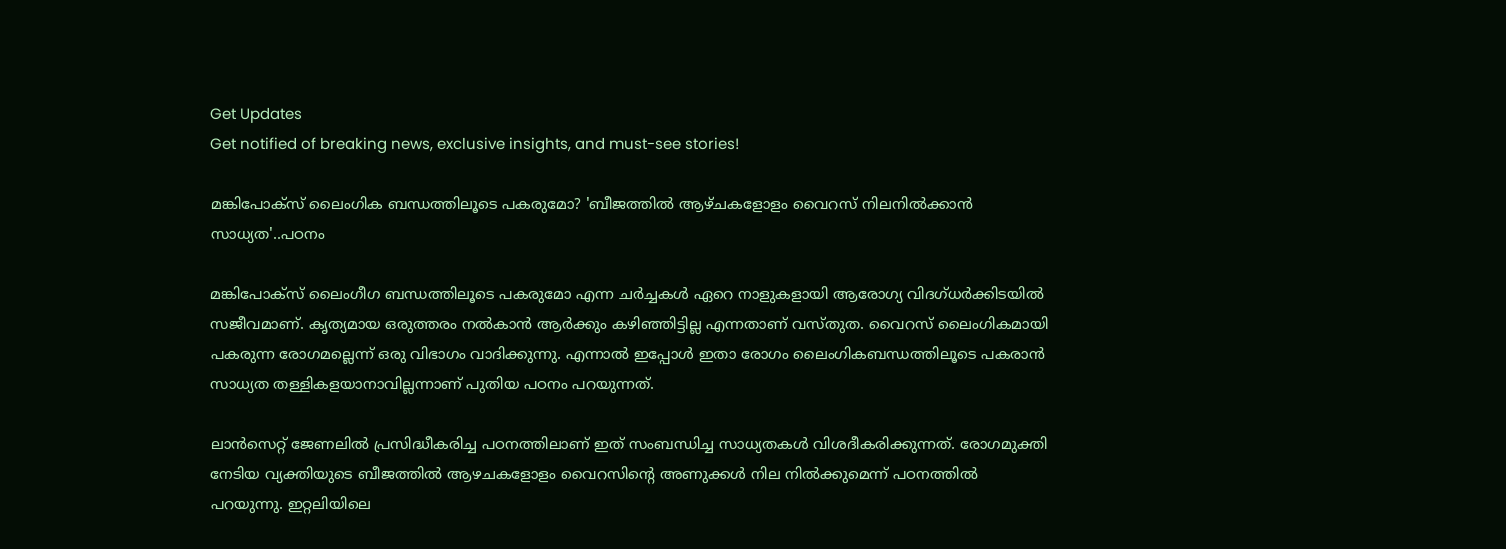Get Updates
Get notified of breaking news, exclusive insights, and must-see stories!

മങ്കിപോക്സ് ലൈംഗിക ബന്ധത്തിലൂടെ പകരുമോ? 'ബീജത്തില്‍ ആഴ്ചകളോളം വൈറസ് നിലനില്‍ക്കാൻ സാധ്യത'..പഠനം

മങ്കിപോക്‌സ് ലൈംഗീഗ ബന്ധത്തിലൂടെ പകരുമോ എന്ന ചര്‍ച്ചകള്‍ ഏറെ നാളുകളായി ആരോഗ്യ വിദഗ്ധര്‍ക്കിടയില്‍ സജീവമാണ്. കൃത്യമായ ഒരുത്തരം നല്‍കാൻ ആര്‍ക്കും കഴിഞ്ഞിട്ടില്ല എന്നതാണ് വസ്തുത. വൈറസ് ലൈംഗികമായി പകരുന്ന രോഗമല്ലെന്ന് ഒരു വിഭാഗം വാദിക്കുന്നു. എന്നാല്‍ ഇപ്പോള്‍ ഇതാ രോഗം ലൈംഗികബന്ധത്തിലൂടെ പകരാൻ സാധ്യത തള്ളികളയാനാവില്ലന്നാണ് പുതിയ പഠനം പറയുന്നത്.

ലാൻസെറ്റ് ജേണലിൽ പ്രസിദ്ധീകരിച്ച പഠനത്തിലാണ് ഇത് സംബന്ധിച്ച സാധ്യതകള്‍ വിശദീകരിക്കുന്നത്. രോഗമുക്തി നേടിയ വ്യക്തിയുടെ ബീജത്തില്‍ ആഴചകളോളം വൈറസിന്‍റെ അണുക്കള്‍ നില നില്‍ക്കുമെന്ന് പഠനത്തില്‍ പറയുന്നു. ഇറ്റലിയിലെ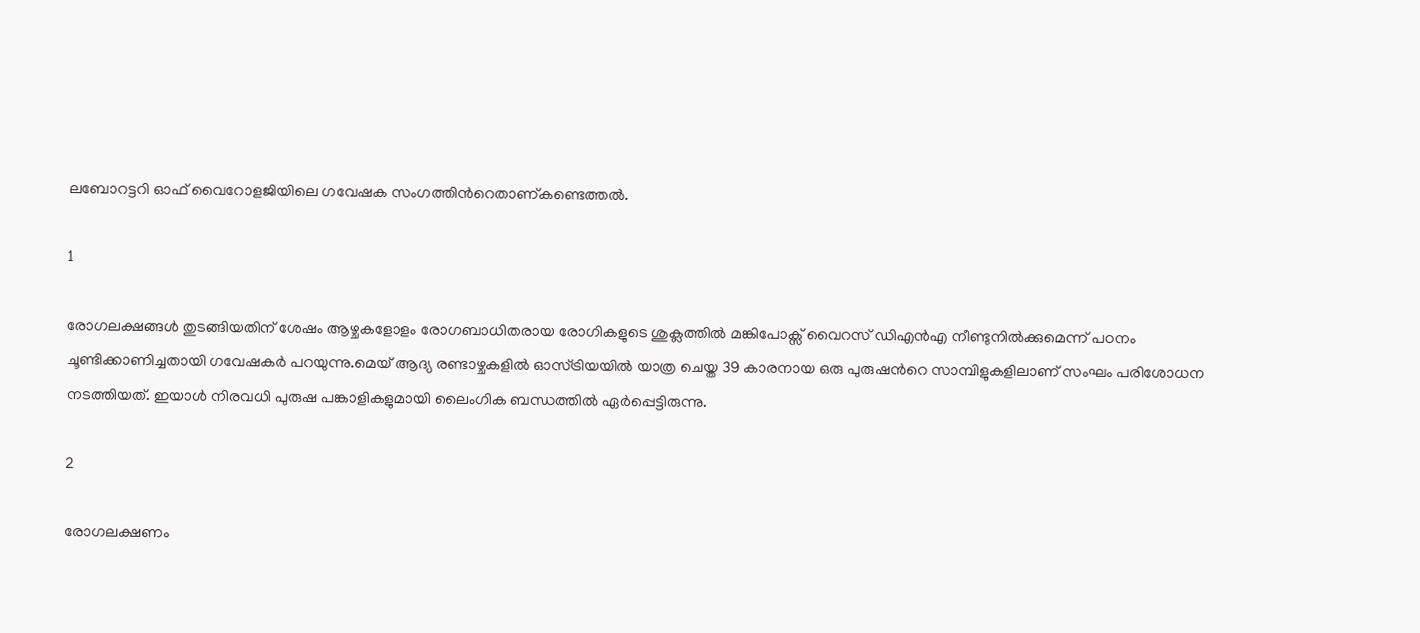ലബോറട്ടറി ഓഫ് വൈറോളജിയിലെ ഗവേഷക സംഗത്തിന്‍റെതാണ്കണ്ടെത്തല്‍.

1

രോഗലക്ഷങ്ങള്‍ തുടങ്ങിയതിന് ശേഷം ആഴ്ചകളോളം രോഗബാധിതരായ രോഗികളുടെ ശുക്ലത്തിൽ മങ്കിപോക്സ് വൈറസ് ഡിഎൻഎ നീണ്ടുനിൽക്കുമെന്ന് പഠനം ചൂണ്ടിക്കാണിച്ചതായി ഗവേഷകര്‍ പറയുന്നു.മെയ് ആദ്യ രണ്ടാഴ്ചകളിൽ ഓസ്ട്രിയയിൽ യാത്ര ചെയ്ത 39 കാരനായ ഒരു പുരുഷന്‍റെ സാമ്പിളുകളിലാണ് സംഘം പരിശോധന നടത്തിയത്. ഇയാള്‍ നിരവധി പുരുഷ പങ്കാളികളുമായി ലൈംഗിക ബന്ധത്തില്‍ ഏര്‍പ്പെട്ടിരുന്നു.

2

രോഗലക്ഷണം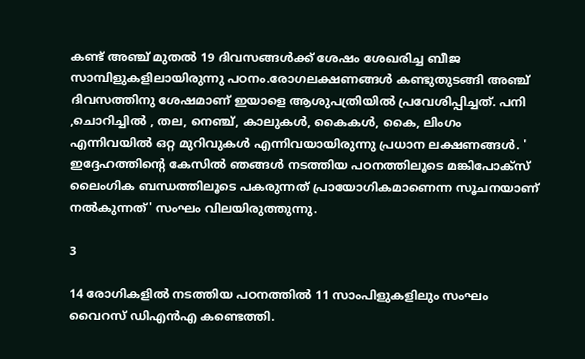കണ്ട് അഞ്ച് മുതല്‍ 19 ദിവസങ്ങള്‍ക്ക് ശേഷം ശേഖരിച്ച ബീജ സാമ്പിളുകളിലായിരുന്നു പഠനം.രോഗലക്ഷണങ്ങൾ കണ്ടുതുടങ്ങി അഞ്ച് ദിവസത്തിനു ശേഷമാണ് ഇയാളെ ആശുപത്രിയിൽ പ്രവേശിപ്പിച്ചത്. പനി ,ചൊറിച്ചിൽ , തല, നെഞ്ച്, കാലുകൾ, കൈകൾ, കൈ, ലിംഗം എന്നിവയിൽ ഒറ്റ മുറിവുകൾ എന്നിവയായിരുന്നു പ്രധാന ലക്ഷണങ്ങള്‍. ' ഇദ്ദേഹത്തിന്‍റെ കേസില്‍ ഞങ്ങള്‍ നടത്തിയ പഠനത്തിലൂടെ മങ്കിപോക്സ് ലൈംഗിക ബന്ധത്തിലൂടെ പകരുന്നത് പ്രായോഗികമാണെന്ന സൂചനയാണ് നല്‍കുന്നത്' സംഘം വിലയിരുത്തുന്നു.

3

14 രോഗികളില്‍ നടത്തിയ പഠനത്തില്‍ 11 സാംപിളുകളിലും സംഘം വൈറസ് ഡിഎൻഎ കണ്ടെത്തി.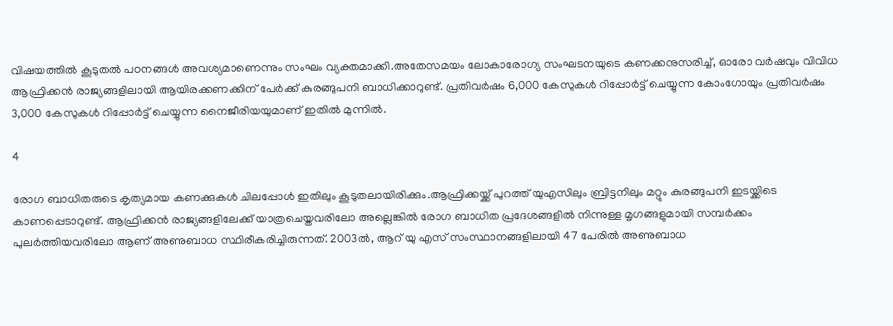വിഷയത്തില്‍ കൂടുതല്‍ പഠനങ്ങള്‍ അവശ്യമാണെന്നും സംഘം വ്യക്തമാക്കി.അതേസമയം ലോകാരോഗ്യ സംഘടനയുടെ കണക്കനുസരിച്ച്, ഓരോ വർഷവും വിവിധ ആഫ്രിക്കൻ രാജ്യങ്ങളിലായി ആയിരക്കണക്കിന് പേർക്ക് കുരങ്ങുപനി ബാധിക്കാറുണ്ട്. പ്രതിവർഷം 6,000 കേസുകൾ റിപ്പോർട്ട് ചെയ്യുന്ന കോംഗോയും പ്രതിവർഷം 3,000 കേസുകൾ റിപ്പോർട്ട് ചെയ്യുന്ന നൈജീരിയയുമാണ് ഇതിൽ മുന്നിൽ.

4

രോഗ ബാധിതരുടെ കൃത്യമായ കണക്കുകൾ ചിലപ്പോൾ ഇതിലും കൂടുതലായിരിക്കും.ആഫ്രിക്കയ്ക്ക് പുറത്ത് യുഎസിലും ബ്രിട്ടനിലും മറ്റും കുരങ്ങുപനി ഇടയ്ക്കിടെ കാണപ്പെടാറുണ്ട്. ആഫ്രിക്കൻ രാജ്യങ്ങളിലേക്ക് യാത്രചെയ്തവരിലോ അല്ലെങ്കിൽ രോഗ ബാധിത പ്രദേശങ്ങളിൽ നിന്നുള്ള മൃഗങ്ങളുമായി സമ്പർക്കം പുലർത്തിയവരിലോ ആണ് അണുബാധ സ്ഥിരീകരിച്ചിരുന്നത്. 2003ൽ, ആറ് യു എസ് സംസ്ഥാനങ്ങളിലായി 47 പേരിൽ അണുബാധ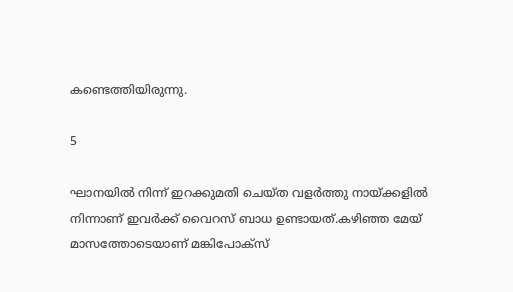കണ്ടെത്തിയിരുന്നു.

5

ഘാനയിൽ നിന്ന് ഇറക്കുമതി ചെയ്ത വളർത്തു നായ്ക്കളിൽ നിന്നാണ് ഇവർക്ക് വൈറസ് ബാധ ഉണ്ടായത്.കഴിഞ്ഞ മേയ് മാസത്തോടെയാണ് മങ്കിപോക്സ്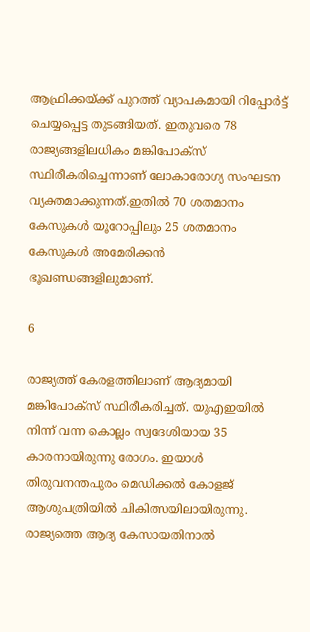ആഫ്രിക്കയ്ക്ക് പുറത്ത് വ്യാപകമായി റിപ്പോര്‍ട്ട് ചെയ്യപ്പെട്ട തുടങ്ങിയത്. ഇതുവരെ 78 രാജ്യങ്ങളിലധികം മങ്കിപോക്സ് സ്ഥിരീകരിച്ചെന്നാണ് ലോകാരോഗ്യ സംഘടന വ്യക്തമാക്കുന്നത്.ഇതിൽ 70 ശതമാനം കേസുകൾ യൂറോപ്പിലും 25 ശതമാനം കേസുകള്‍ അമേരിക്കൻ ഭൂഖണ്ഡങ്ങളിലുമാണ്.

6

രാജ്യത്ത് കേരളത്തിലാണ് ആദ്യമായി മങ്കിപോക്സ് സ്ഥിരീകരിച്ചത്. യുഎഇയിൽ നിന്ന് വന്ന കൊല്ലം സ്വദേശിയായ 35 കാരനായിരുന്നു രോഗം. ഇയാൾ തിരുവനന്തപുരം മെഡിക്കൽ കോളജ് ആശുപത്രിയിൽ ചികിത്സയിലായിരുന്നു. രാജ്യത്തെ ആദ്യ കേസായതിനാല്‍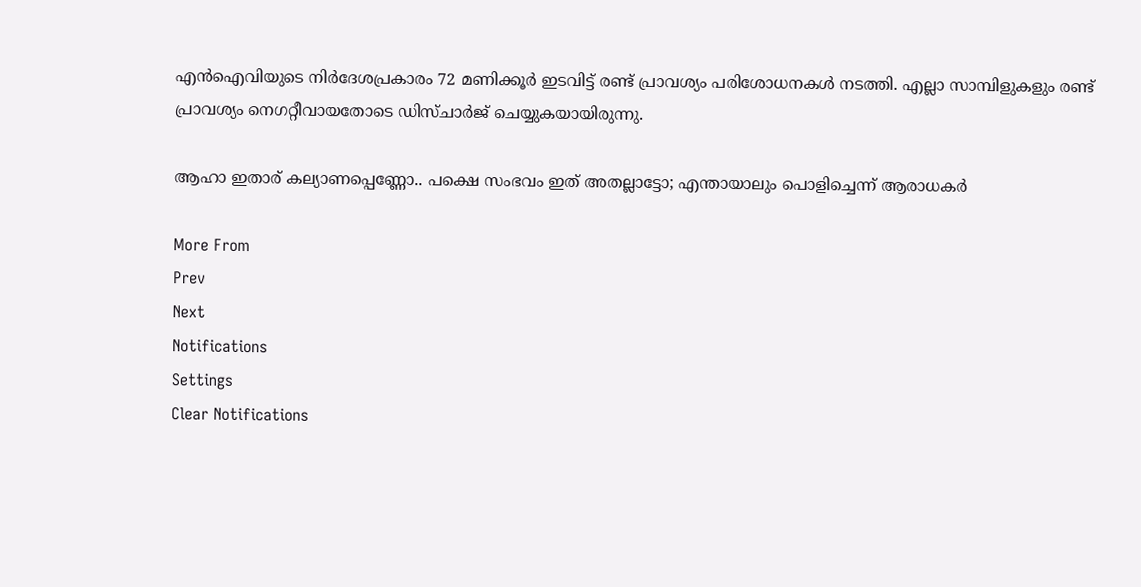എന്‍ഐവിയുടെ നിര്‍ദേശപ്രകാരം 72 മണിക്കൂര്‍ ഇടവിട്ട് രണ്ട് പ്രാവശ്യം പരിശോധനകള്‍ നടത്തി. എല്ലാ സാമ്പിളുകളും രണ്ട് പ്രാവശ്യം നെഗറ്റീവായതോടെ ഡിസ്ചാര്‍ജ് ചെയ്യുകയായിരുന്നു.

ആഹാ ഇതാര് കല്യാണപ്പെണ്ണോ.. പക്ഷെ സംഭവം ഇത് അതല്ലാട്ടോ; എന്തായാലും പൊളിച്ചെന്ന് ആരാധകർ

More From
Prev
Next
Notifications
Settings
Clear Notifications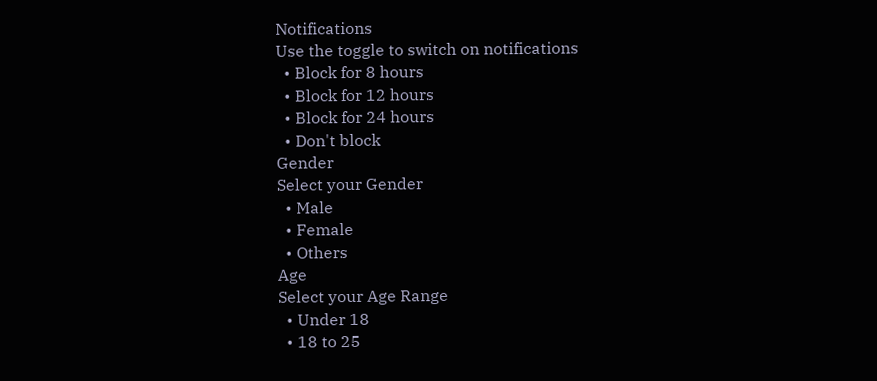Notifications
Use the toggle to switch on notifications
  • Block for 8 hours
  • Block for 12 hours
  • Block for 24 hours
  • Don't block
Gender
Select your Gender
  • Male
  • Female
  • Others
Age
Select your Age Range
  • Under 18
  • 18 to 25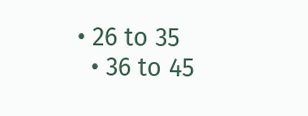• 26 to 35
  • 36 to 45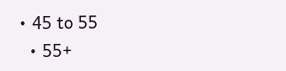• 45 to 55
  • 55+